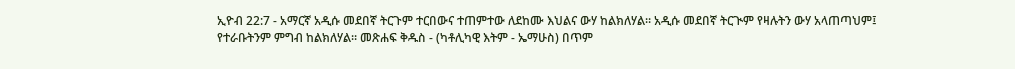ኢዮብ 22:7 - አማርኛ አዲሱ መደበኛ ትርጉም ተርበውና ተጠምተው ለደከሙ እህልና ውሃ ከልክለሃል። አዲሱ መደበኛ ትርጒም የዛሉትን ውሃ አላጠጣህም፤ የተራቡትንም ምግብ ከልክለሃል። መጽሐፍ ቅዱስ - (ካቶሊካዊ እትም - ኤማሁስ) በጥም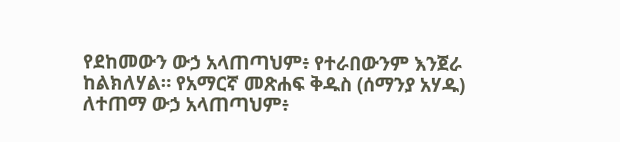የደከመውን ውኃ አላጠጣህም፥ የተራበውንም እንጀራ ከልክለሃል። የአማርኛ መጽሐፍ ቅዱስ (ሰማንያ አሃዱ) ለተጠማ ውኃ አላጠጣህም፥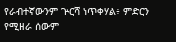የራብተኛውንም ጕርሻ ነጥቀሃል፥ ምድርን የሚዘራ ሰውም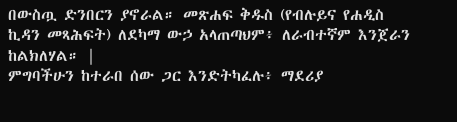በውስጧ ድንበርን ያኖራል። መጽሐፍ ቅዱስ (የብሉይና የሐዲስ ኪዳን መጻሕፍት) ለደካማ ውኃ አላጠጣህም፥ ለራብተኛም እንጀራን ከልክለሃል። |
ምግባችሁን ከተራበ ሰው ጋር እንድትካፈሉ፥ ማደሪያ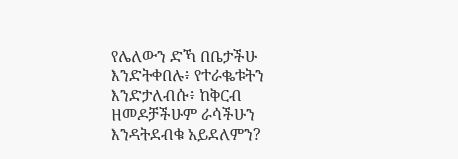የሌለውን ድኻ በቤታችሁ እንድትቀበሉ፥ የተራቈቱትን እንድታለብሱ፥ ከቅርብ ዘመዶቻችሁም ራሳችሁን እንዳትደብቁ አይደለምን?